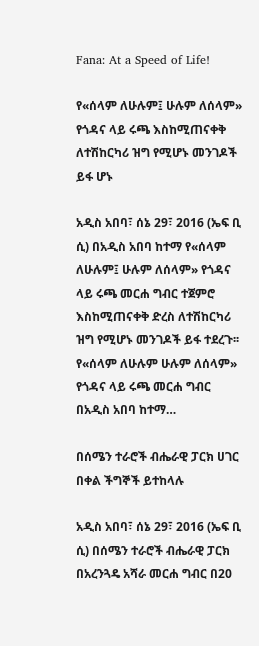Fana: At a Speed of Life!

የ«ሰላም ለሁሉም፤ ሁሉም ለሰላም» የጎዳና ላይ ሩጫ እስከሚጠናቀቅ ለተሽከርካሪ ዝግ የሚሆኑ መንገዶች ይፋ ሆኑ

አዲስ አበባ፣ ሰኔ 29፣ 2016 (ኤፍ ቢ ሲ) በአዲስ አበባ ከተማ የ«ሰላም ለሁሉም፤ ሁሉም ለሰላም» የጎዳና ላይ ሩጫ መርሐ ግብር ተጀምሮ እስከሚጠናቀቅ ድረስ ለተሽከርካሪ ዝግ የሚሆኑ መንገዶች ይፋ ተደረጉ፡፡ የ«ሰላም ለሁሉም ሁሉም ለሰላም» የጎዳና ላይ ሩጫ መርሐ ግብር በአዲስ አበባ ከተማ…

በሰሜን ተራሮች ብሔራዊ ፓርክ ሀገር በቀል ችግኞች ይተከላሉ

አዲስ አበባ፣ ሰኔ 29፣ 2016 (ኤፍ ቢ ሲ) በሰሜን ተራሮች ብሔራዊ ፓርክ በአረንጓዴ አሻራ መርሐ ግብር በ20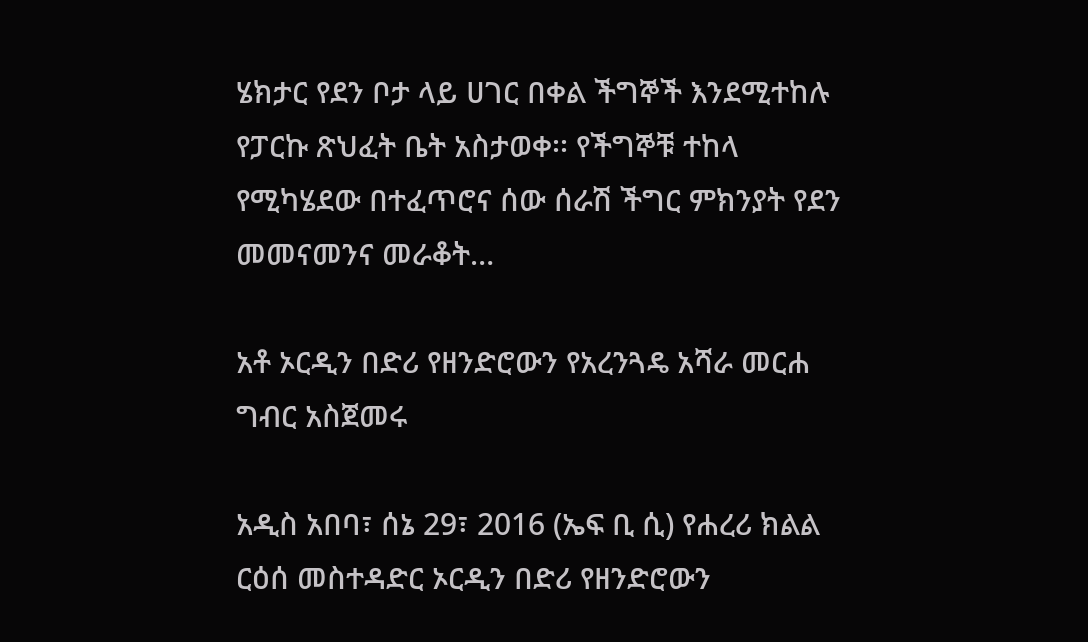ሄክታር የደን ቦታ ላይ ሀገር በቀል ችግኞች እንደሚተከሉ የፓርኩ ጽህፈት ቤት አስታወቀ፡፡ የችግኞቹ ተከላ የሚካሄደው በተፈጥሮና ሰው ሰራሽ ችግር ምክንያት የደን መመናመንና መራቆት…

አቶ ኦርዲን በድሪ የዘንድሮውን የአረንጓዴ አሻራ መርሐ ግብር አስጀመሩ

አዲስ አበባ፣ ሰኔ 29፣ 2016 (ኤፍ ቢ ሲ) የሐረሪ ክልል ርዕሰ መስተዳድር ኦርዲን በድሪ የዘንድሮውን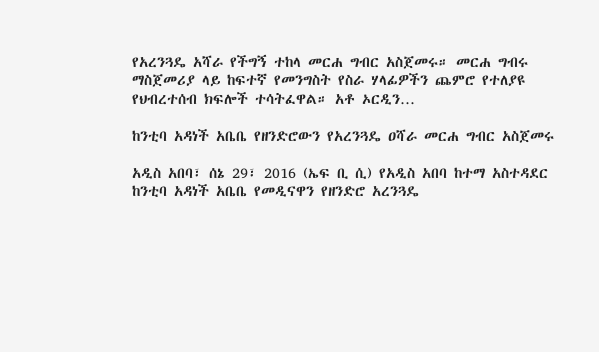የአረንጓዴ አሻራ የችግኝ ተከላ መርሐ ግብር አስጀመሩ። መርሐ ግብሩ ማስጀመሪያ ላይ ከፍተኛ የመንግስት የስራ ሃላፊዎችን ጨምሮ የተለያዩ የህብረተሰብ ክፍሎች ተሳትፈዋል። አቶ ኦርዲን…

ከንቲባ አዳነች አቤቤ የዘንድሮውን የአረንጓዴ ዐሻራ መርሐ ግብር አስጀመሩ

አዲስ አበባ፣ ሰኔ 29፣ 2016 (ኤፍ ቢ ሲ) የአዲስ አበባ ከተማ አስተዳደር ከንቲባ አዳነች አቤቤ የመዲናዋን የዘንድሮ አረንጓዴ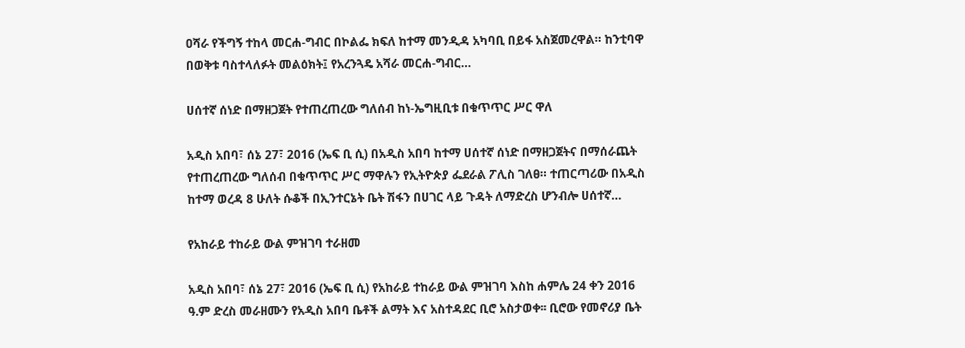ዐሻራ የችግኝ ተከላ መርሐ-ግብር በኮልፌ ክፍለ ከተማ መንዲዳ አካባቢ በይፋ አስጀመረዋል። ከንቲባዋ በወቅቱ ባስተላለፉት መልዕክት፤ የአረንጓዴ አሻራ መርሐ-ግብር…

ሀሰተኛ ሰነድ በማዘጋጀት የተጠረጠረው ግለሰብ ከነ-ኤግዚቢቱ በቁጥጥር ሥር ዋለ

አዲስ አበባ፣ ሰኔ 27፣ 2016 (ኤፍ ቢ ሲ) በአዲስ አበባ ከተማ ሀሰተኛ ሰነድ በማዘጋጀትና በማሰራጨት የተጠረጠረው ግለሰብ በቁጥጥር ሥር ማዋሉን የኢትዮጵያ ፌደራል ፖሊስ ገለፀ። ተጠርጣሪው በአዲስ ከተማ ወረዳ 8 ሁለት ሱቆች በኢንተርኔት ቤት ሽፋን በሀገር ላይ ጉዳት ለማድረስ ሆንብሎ ሀሰተኛ…

የአከራይ ተከራይ ውል ምዝገባ ተራዘመ

አዲስ አበባ፣ ሰኔ 27፣ 2016 (ኤፍ ቢ ሲ) የአከራይ ተከራይ ውል ምዝገባ እስከ ሐምሌ 24 ቀን 2016 ዓ.ም ድረስ መራዘሙን የአዲስ አበባ ቤቶች ልማት እና አስተዳደር ቢሮ አስታወቀ፡፡ ቢሮው የመኖሪያ ቤት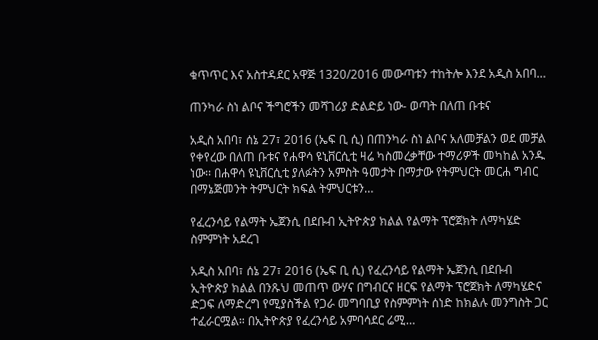ቁጥጥር እና አስተዳደር አዋጅ 1320/2016 መውጣቱን ተከትሎ እንደ አዲስ አበባ…

ጠንካራ ስነ ልቦና ችግሮችን መሻገሪያ ድልድይ ነው- ወጣት በለጠ ቡቱና

አዲስ አበባ፣ ሰኔ 27፣ 2016 (ኤፍ ቢ ሲ) በጠንካራ ስነ ልቦና አለመቻልን ወደ መቻል የቀየረው በለጠ ቡቱና የሐዋሳ ዩኒቨርሲቲ ዛሬ ካስመረቃቸው ተማሪዎች መካከል አንዱ ነው፡፡ በሐዋሳ ዩኒቨርሲቲ ያለፉትን አምስት ዓመታት በማታው የትምህርት መርሐ ግብር በማኔጅመንት ትምህርት ክፍል ትምህርቱን…

የፈረንሳይ የልማት ኤጀንሲ በደቡብ ኢትዮጵያ ክልል የልማት ፕሮጀክት ለማካሄድ ስምምነት አደረገ

አዲስ አበባ፣ ሰኔ 27፣ 2016 (ኤፍ ቢ ሲ) የፈረንሳይ የልማት ኤጀንሲ በደቡብ ኢትዮጵያ ክልል በንጹህ መጠጥ ውሃና በግብርና ዘርፍ የልማት ፕሮጀክት ለማካሄድና ድጋፍ ለማድረግ የሚያስችል የጋራ መግባቢያ የስምምነት ሰነድ ከክልሉ መንግስት ጋር ተፈራርሟል። በኢትዮጵያ የፈረንሳይ አምባሳደር ሬሚ…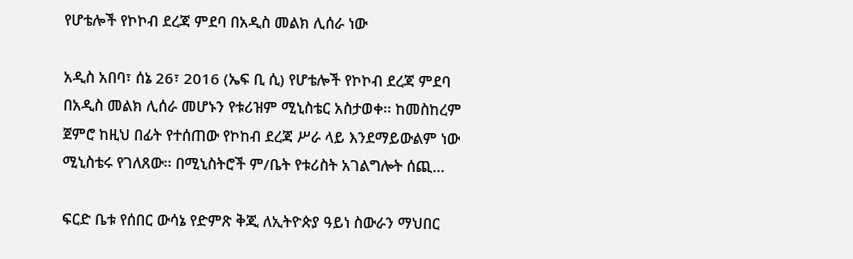የሆቴሎች የኮኮብ ደረጃ ምደባ በአዲስ መልክ ሊሰራ ነው

አዲስ አበባ፣ ሰኔ 26፣ 2016 (ኤፍ ቢ ሲ) የሆቴሎች የኮኮብ ደረጃ ምደባ በአዲስ መልክ ሊሰራ መሆኑን የቱሪዝም ሚኒስቴር አስታወቀ፡፡ ከመስከረም ጀምሮ ከዚህ በፊት የተሰጠው የኮከብ ደረጃ ሥራ ላይ እንደማይውልም ነው ሚኒስቴሩ የገለጸው፡፡ በሚኒስትሮች ም/ቤት የቱሪስት አገልግሎት ሰጪ…

ፍርድ ቤቱ የሰበር ውሳኔ የድምጽ ቅጂ ለኢትዮጵያ ዓይነ ስውራን ማህበር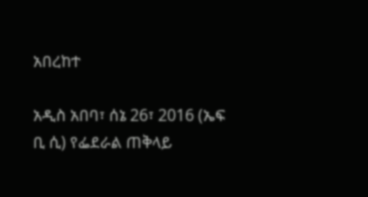አበረከተ

አዲስ አበባ፣ ሰኔ 26፣ 2016 (ኤፍ ቢ ሲ) የፌደራል ጠቅላይ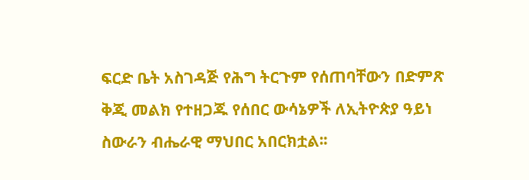ፍርድ ቤት አስገዳጅ የሕግ ትርጉም የሰጠባቸውን በድምጽ ቅጂ መልክ የተዘጋጁ የሰበር ውሳኔዎች ለኢትዮጵያ ዓይነ ስውራን ብሔራዊ ማህበር አበርክቷል፡፡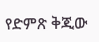የድምጽ ቅጂው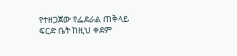የተዘጋጀው የፌደራል ጠቅላይ ፍርድ ቤት ከዚህ ቀደም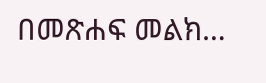በመጽሐፍ መልክ…